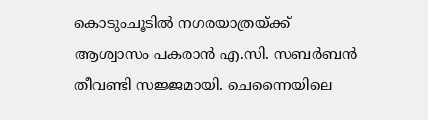കൊടുംചൂടില്‍ നഗരയാത്രയ്ക്ക് ആശ്വാസം പകരാന്‍ എ.സി. സബര്‍ബന്‍ തീവണ്ടി സജ്ജമായി. ചെന്നൈയിലെ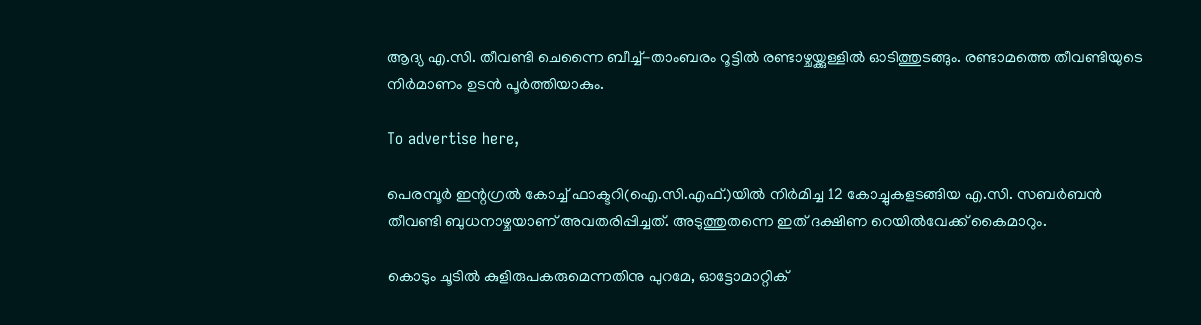ആദ്യ എ.സി. തീവണ്ടി ചെന്നൈ ബീച്ച്-താംബരം റൂട്ടില്‍ രണ്ടാഴ്ചയ്ക്കുള്ളില്‍ ഓടിത്തുടങ്ങും. രണ്ടാമത്തെ തീവണ്ടിയുടെ നിര്‍മാണം ഉടന്‍ പൂര്‍ത്തിയാകും.

To advertise here,

പെരമ്പൂര്‍ ഇന്റഗ്രല്‍ കോച്ച് ഫാക്ടറി(ഐ.സി.എഫ്.)യില്‍ നിര്‍മിച്ച 12 കോച്ചുകളടങ്ങിയ എ.സി. സബര്‍ബന്‍ തീവണ്ടി ബുധനാഴ്ചയാണ് അവതരിപ്പിച്ചത്. അടുത്തുതന്നെ ഇത് ദക്ഷിണ റെയില്‍വേക്ക് കൈമാറും.

കൊടും ചൂടില്‍ കുളിരുപകരുമെന്നതിനു പുറമേ, ഓട്ടോമാറ്റിക്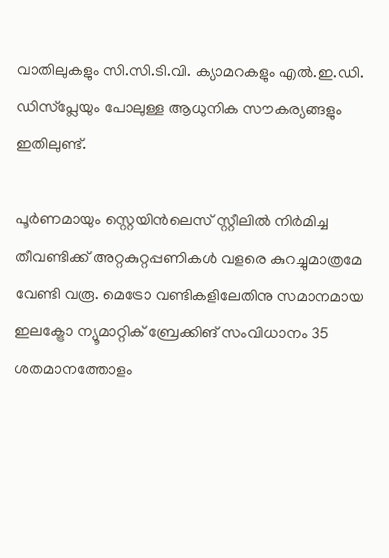വാതിലുകളും സി.സി.ടി.വി. ക്യാമറകളും എല്‍.ഇ.ഡി. ഡിസ്പ്ലേയും പോലുള്ള ആധുനിക സൗകര്യങ്ങളും ഇതിലുണ്ട്.

പൂര്‍ണമായും സ്റ്റെയിന്‍ലെസ് സ്റ്റീലില്‍ നിര്‍മിച്ച തീവണ്ടിക്ക് അറ്റകുറ്റപ്പണികള്‍ വളരെ കുറച്ചുമാത്രമേ വേണ്ടി വരൂ. മെട്രോ വണ്ടികളിലേതിനു സമാനമായ ഇലക്ട്രോ ന്യൂമാറ്റിക് ബ്രേക്കിങ് സംവിധാനം 35 ശതമാനത്തോളം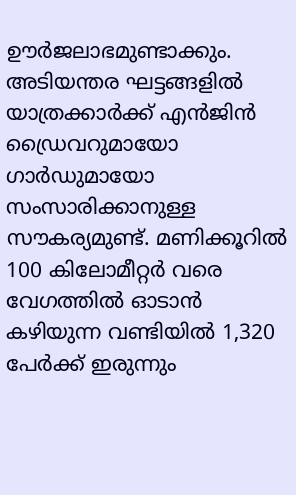ഊര്‍ജലാഭമുണ്ടാക്കും. അടിയന്തര ഘട്ടങ്ങളില്‍ യാത്രക്കാര്‍ക്ക് എന്‍ജിന്‍ ഡ്രൈവറുമായോ ഗാര്‍ഡുമായോ സംസാരിക്കാനുള്ള സൗകര്യമുണ്ട്. മണിക്കൂറില്‍ 100 കിലോമീറ്റര്‍ വരെ വേഗത്തില്‍ ഓടാന്‍ കഴിയുന്ന വണ്ടിയില്‍ 1,320 പേര്‍ക്ക് ഇരുന്നും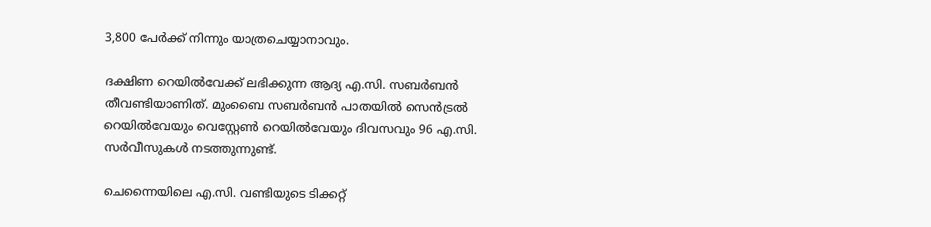3,800 പേര്‍ക്ക് നിന്നും യാത്രചെയ്യാനാവും.

ദക്ഷിണ റെയില്‍വേക്ക് ലഭിക്കുന്ന ആദ്യ എ.സി. സബര്‍ബന്‍ തീവണ്ടിയാണിത്. മുംബൈ സബര്‍ബന്‍ പാതയില്‍ സെന്‍ട്രല്‍ റെയില്‍വേയും വെസ്റ്റേണ്‍ റെയില്‍വേയും ദിവസവും 96 എ.സി. സര്‍വീസുകള്‍ നടത്തുന്നുണ്ട്.

ചെന്നൈയിലെ എ.സി. വണ്ടിയുടെ ടിക്കറ്റ്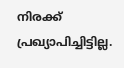നിരക്ക് പ്രഖ്യാപിച്ചിട്ടില്ല.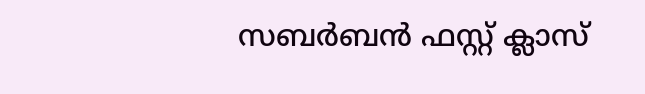സബര്‍ബന്‍ ഫസ്റ്റ് ക്ലാസ്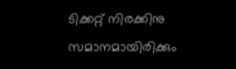ടിക്കറ്റ് നിരക്കിനു സമാനമായിരിക്കും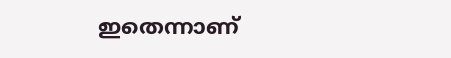ഇതെന്നാണ്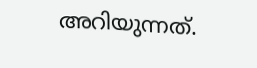അറിയുന്നത്.